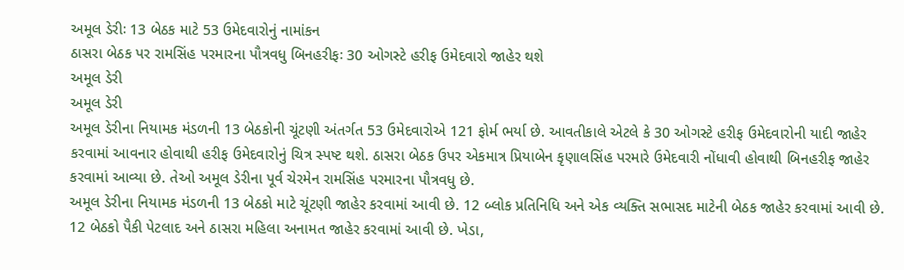અમૂલ ડેરીઃ 13 બેઠક માટે 53 ઉમેદવારોનું નામાંકન
ઠાસરા બેઠક પર રામસિંહ પરમારના પૌત્રવધુ બિનહરીફઃ 30 ઓગસ્ટે હરીફ ઉમેદવારો જાહેર થશે
અમૂલ ડેરી
અમૂલ ડેરી
અમૂલ ડેરીના નિયામક મંડળની 13 બેઠકોની ચૂંટણી અંતર્ગત 53 ઉમેદવારોએ 121 ફોર્મ ભર્યા છે. આવતીકાલે એટલે કે 30 ઓગસ્ટે હરીફ ઉમેદવારોની યાદી જાહેર કરવામાં આવનાર હોવાથી હરીફ ઉમેદવારોનું ચિત્ર સ્પષ્ટ થશે. ઠાસરા બેઠક ઉપર એકમાત્ર પ્રિયાબેન કૃણાલસિંહ પરમારે ઉમેદવારી નોંધાવી હોવાથી બિનહરીફ જાહેર કરવામાં આવ્યા છે. તેઓ અમૂલ ડેરીના પૂર્વ ચેરમેન રામસિંહ પરમારના પૌત્રવધુ છે.
અમૂલ ડેરીના નિયામક મંડળની 13 બેઠકો માટે ચૂંટણી જાહેર કરવામાં આવી છે. 12 બ્લોક પ્રતિનિધિ અને એક વ્યક્તિ સભાસદ માટેની બેઠક જાહેર કરવામાં આવી છે. 12 બેઠકો પૈકી પેટલાદ અને ઠાસરા મહિલા અનામત જાહેર કરવામાં આવી છે. ખેડા,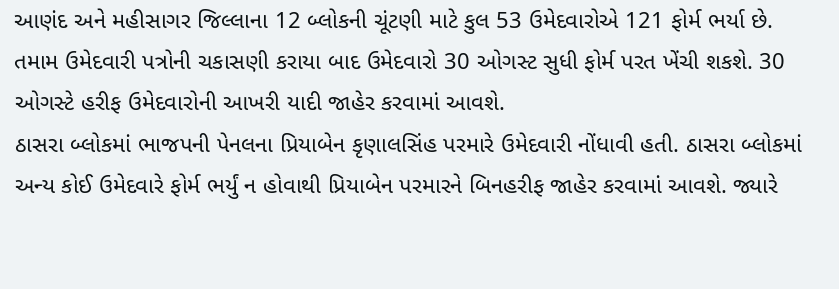આણંદ અને મહીસાગર જિલ્લાના 12 બ્લોકની ચૂંટણી માટે કુલ 53 ઉમેદવારોએ 121 ફોર્મ ભર્યા છે. તમામ ઉમેદવારી પત્રોની ચકાસણી કરાયા બાદ ઉમેદવારો 30 ઓગસ્ટ સુધી ફોર્મ પરત ખેંચી શકશે. 30 ઓગસ્ટે હરીફ ઉમેદવારોની આખરી યાદી જાહેર કરવામાં આવશે.
ઠાસરા બ્લોકમાં ભાજપની પેનલના પ્રિયાબેન કૃણાલસિંહ પરમારે ઉમેદવારી નોંધાવી હતી. ઠાસરા બ્લોકમાં અન્ય કોઈ ઉમેદવારે ફોર્મ ભર્યું ન હોવાથી પ્રિયાબેન પરમારને બિનહરીફ જાહેર કરવામાં આવશે. જ્યારે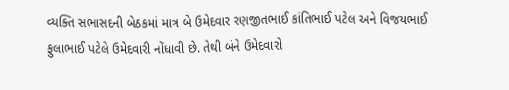વ્યક્તિ સભાસદની બેઠકમાં માત્ર બે ઉમેદવાર રણજીતભાઈ કાંતિભાઈ પટેલ અને વિજયભાઈ ફુલાભાઈ પટેલે ઉમેદવારી નોંધાવી છે. તેથી બંને ઉમેદવારો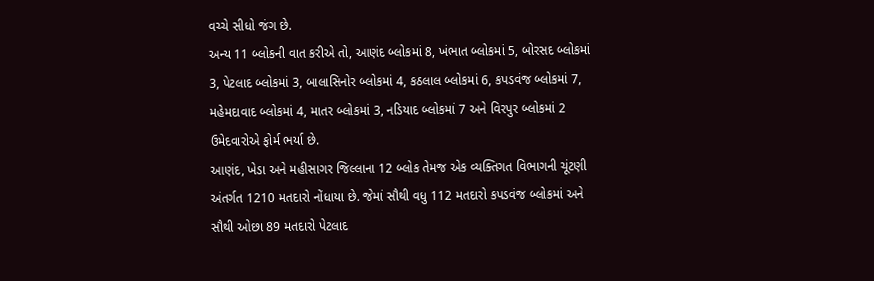વચ્ચે સીધો જંગ છે.
અન્ય 11 બ્લોકની વાત કરીએ તો, આણંદ બ્લોકમાં 8, ખંભાત બ્લોકમાં 5, બોરસદ બ્લોકમાં 3, પેટલાદ બ્લોકમાં 3, બાલાસિનોર બ્લોકમાં 4, કઠલાલ બ્લોકમાં 6, કપડવંજ બ્લોકમાં 7, મહેમદાવાદ બ્લોકમાં 4, માતર બ્લોકમાં 3, નડિયાદ બ્લોકમાં 7 અને વિરપુર બ્લોકમાં 2 ઉમેદવારોએ ફોર્મ ભર્યા છે.
આણંદ, ખેડા અને મહીસાગર જિલ્લાના 12 બ્લોક તેમજ એક વ્યક્તિગત વિભાગની ચૂંટણી અંતર્ગત 1210 મતદારો નોંધાયા છે. જેમાં સૌથી વધુ 112 મતદારો કપડવંજ બ્લોકમાં અને સૌથી ઓછા 89 મતદારો પેટલાદ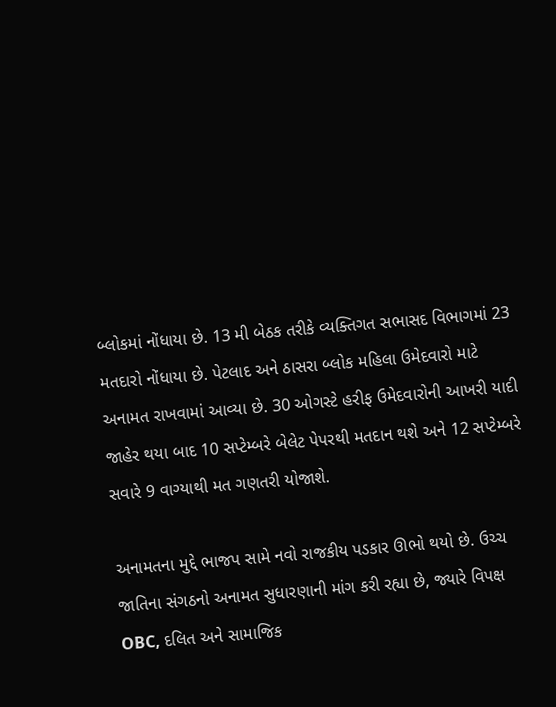બ્લોકમાં નોંધાયા છે. 13 મી બેઠક તરીકે વ્યક્તિગત સભાસદ વિભાગમાં 23 મતદારો નોંધાયા છે. પેટલાદ અને ઠાસરા બ્લોક મહિલા ઉમેદવારો માટે અનામત રાખવામાં આવ્યા છે. 30 ઓગસ્ટે હરીફ ઉમેદવારોની આખરી યાદી જાહેર થયા બાદ 10 સપ્ટેમ્બરે બેલેટ પેપરથી મતદાન થશે અને 12 સપ્ટેમ્બરે સવારે 9 વાગ્યાથી મત ગણતરી યોજાશે.

અનામતના મુદ્દે ભાજપ સામે નવો રાજકીય પડકાર ઊભો થયો છે. ઉચ્ચ જાતિના સંગઠનો અનામત સુધારણાની માંગ કરી રહ્યા છે, જ્યારે વિપક્ષ OBC, દલિત અને સામાજિક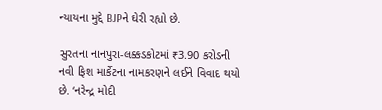ન્યાયના મુદ્દે BJPને ઘેરી રહ્યો છે.

સુરતના નાનપુરા-લક્કડકોટમાં ₹3.90 કરોડની નવી ફિશ માર્કેટના નામકરણને લઈને વિવાદ થયો છે. ‘નરેન્દ્ર મોદી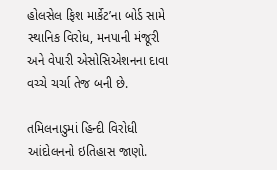હોલસેલ ફિશ માર્કેટ’ના બોર્ડ સામે સ્થાનિક વિરોધ, મનપાની મંજૂરી અને વેપારી એસોસિએશનના દાવા વચ્ચે ચર્ચા તેજ બની છે.

તમિલનાડુમાં હિન્દી વિરોધી આંદોલનનો ઇતિહાસ જાણો.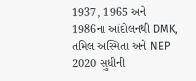1937, 1965 અને 1986ના આંદોલનથી DMK, તમિલ અસ્મિતા અને NEP 2020 સુધીની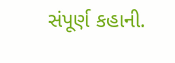સંપૂર્ણ કહાની.